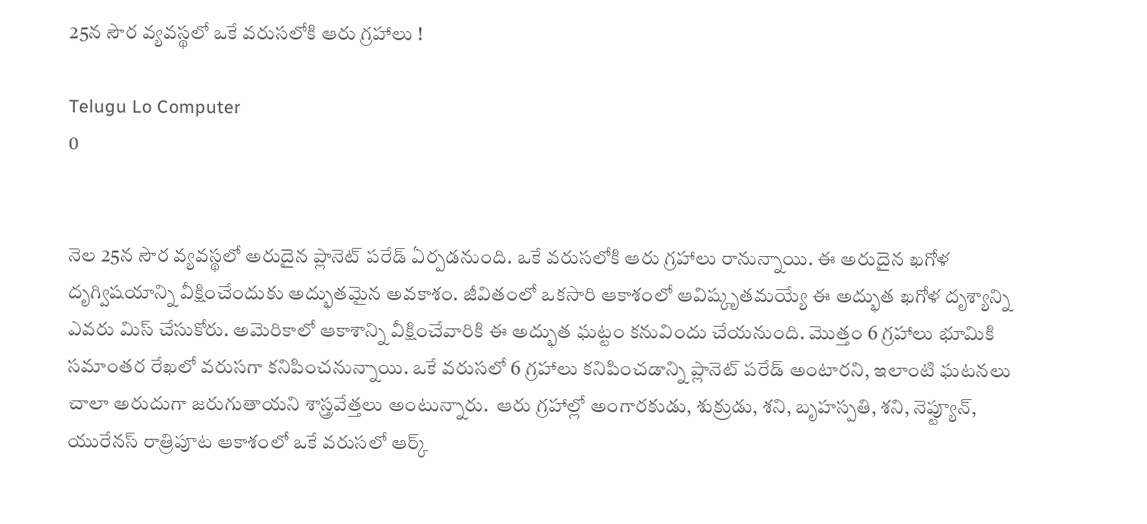25న సౌర వ్యవస్థలో ఒకే వరుసలోకి ఆరు గ్రహాలు !

Telugu Lo Computer
0


నెల 25న సౌర వ్యవస్థలో అరుదైన ప్లానెట్ పరేడ్ ఏర్పడనుంది. ఒకే వరుసలోకి ఆరు గ్రహాలు రానున్నాయి. ఈ అరుదైన ఖగోళ దృగ్విషయాన్ని వీక్షించేందుకు అద్భుతమైన అవకాశం. జీవితంలో ఒకసారి ఆకాశంలో ఆవిష్కృతమయ్యే ఈ అద్భుత ఖగోళ దృశ్యాన్ని ఎవరు మిస్ చేసుకోరు. అమెరికాలో ఆకాశాన్ని వీక్షించేవారికి ఈ అద్భుత ఘట్టం కనువిందు చేయనుంది. మొత్తం 6 గ్రహాలు భూమికి సమాంతర రేఖలో వరుసగా కనిపించనున్నాయి. ఒకే వరుసలో 6 గ్రహాలు కనిపించడాన్ని ప్లానెట్ పరేడ్ అంటారని, ఇలాంటి ఘటనలు చాలా అరుదుగా జరుగుతాయని శాస్త్రవేత్తలు అంటున్నారు.  ఆరు గ్రహాల్లో అంగారకుడు, శుక్రుడు, శని, బృహస్పతి, శని, నెప్ట్యూన్, యురేనస్ రాత్రిపూట ఆకాశంలో ఒకే వరుసలో ఆర్క్‌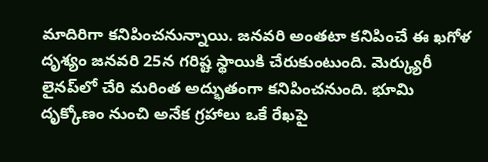మాదిరిగా కనిపించనున్నాయి. జనవరి అంతటా కనిపించే ఈ ఖగోళ దృశ్యం జనవరి 25న గరిష్ట స్థాయికి చేరుకుంటుంది. మెర్క్యురీ లైనప్‌లో చేరి మరింత అద్భుతంగా కనిపించనుంది. భూమి దృక్కోణం నుంచి అనేక గ్రహాలు ఒకే రేఖపై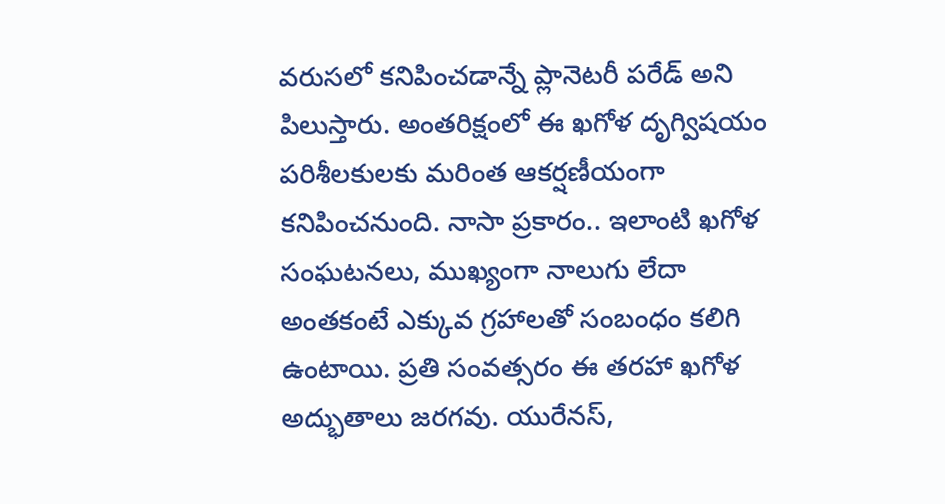వరుసలో కనిపించడాన్నే ప్లానెటరీ పరేడ్ అని పిలుస్తారు. అంతరిక్షంలో ఈ ఖగోళ దృగ్విషయం పరిశీలకులకు మరింత ఆకర్షణీయంగా కనిపించనుంది. నాసా ప్రకారం.. ఇలాంటి ఖగోళ సంఘటనలు, ముఖ్యంగా నాలుగు లేదా అంతకంటే ఎక్కువ గ్రహాలతో సంబంధం కలిగి ఉంటాయి. ప్రతి సంవత్సరం ఈ తరహా ఖగోళ అద్భుతాలు జరగవు. యురేనస్,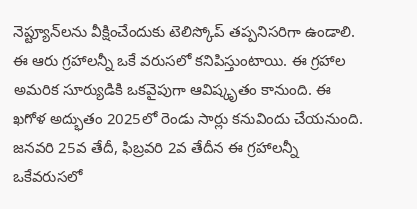నెప్ట్యూన్‌లను వీక్షించేందుకు టెలిస్కోప్ తప్పనిసరిగా ఉండాలి. ఈ ఆరు గ్రహాలన్నీ ఒకే వరుసలో కనిపిస్తుంటాయి. ఈ గ్రహాల అమరిక సూర్యుడికి ఒకవైపుగా ఆవిష్కృతం కానుంది. ఈ ఖగోళ అద్భుతం 2025లో రెండు సార్లు కనువిందు చేయనుంది. జనవరి 25వ తేదీ, ఫిబ్రవరి 2వ తేదీన ఈ గ్రహాలన్నీ ఒకేవరుసలో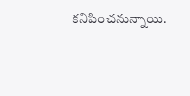కనిపించనున్నాయి.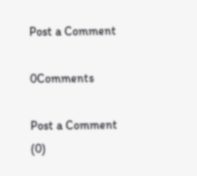Post a Comment

0Comments

Post a Comment (0)